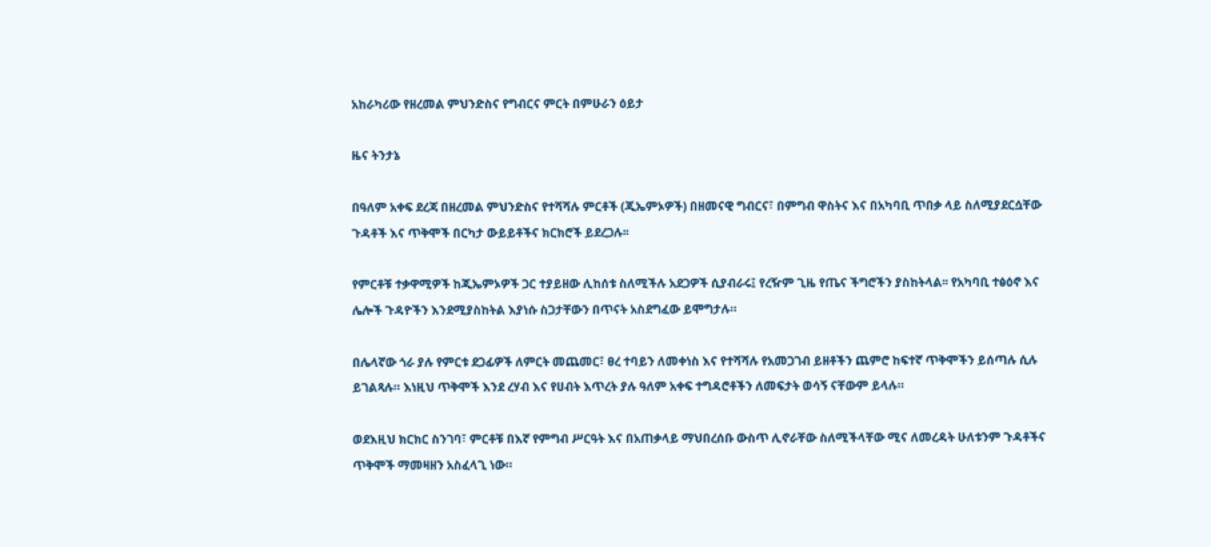አከራካሪው የዘረመል ምህንድስና የግብርና ምርት በምሁራን ዕይታ

ዜና ትንታኔ

በዓለም አቀፍ ደረጃ በዘረመል ምህንድስና የተሻሻሉ ምርቶች (ጂኤምኦዎች) በዘመናዊ ግብርና፣ በምግብ ዋስትና እና በአካባቢ ጥበቃ ላይ ስለሚያደርሷቸው ጉዳቶች እና ጥቅሞች በርካታ ውይይቶችና ክርክሮች ይደረጋሉ፡፡

የምርቶቹ ተቃዋሚዎች ከጂኤምኦዎች ጋር ተያይዘው ሊከሰቱ ስለሚችሉ አደጋዎች ሲያብራሩ፤ የረዥም ጊዜ የጤና ችግሮችን ያስከትላል፡፡ የአካባቢ ተፅዕኖ እና ሌሎች ጉዳዮችን እንደሚያስከትል እያነሱ ስጋታቸውን በጥናት አስደግፈው ይሞግታሉ።

በሌላኛው ጎራ ያሉ የምርቱ ደጋፊዎች ለምርት መጨመር፣ ፀረ ተባይን ለመቀነስ እና የተሻሻሉ የአመጋገብ ይዘቶችን ጨምሮ ከፍተኛ ጥቅሞችን ይሰጣሉ ሲሉ ይገልጻሉ። እነዚህ ጥቅሞች እንደ ረሃብ እና የሀብት እጥረት ያሉ ዓለም አቀፍ ተግዳሮቶችን ለመፍታት ወሳኝ ናቸውም ይላሉ።

ወደእዚህ ክርክር ስንገባ፣ ምርቶቹ በእኛ የምግብ ሥርዓት እና በአጠቃላይ ማህበረሰቡ ውስጥ ሊኖራቸው ስለሚችላቸው ሚና ለመረዳት ሁለቱንም ጉዳቶችና ጥቅሞች ማመዛዘን አስፈላጊ ነው።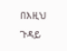በእዚህ ጉዳይ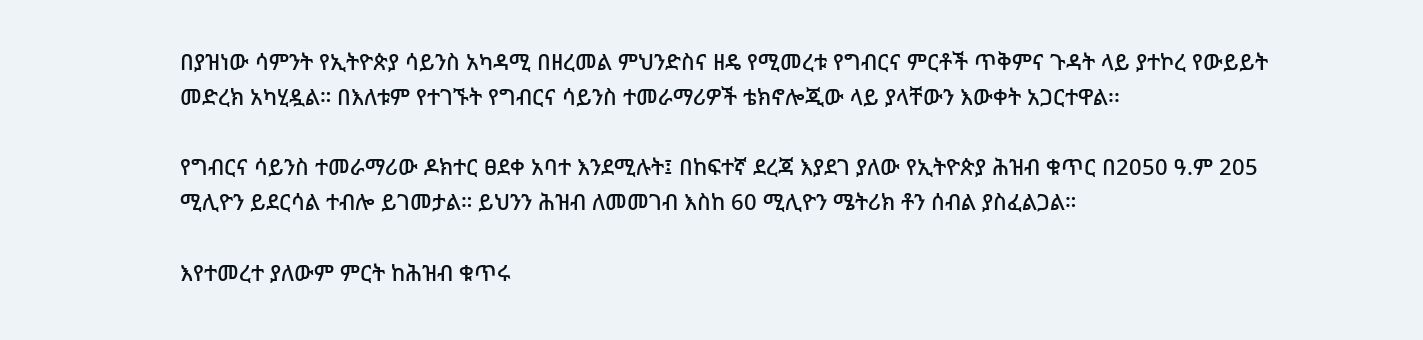በያዝነው ሳምንት የኢትዮጵያ ሳይንስ አካዳሚ በዘረመል ምህንድስና ዘዴ የሚመረቱ የግብርና ምርቶች ጥቅምና ጉዳት ላይ ያተኮረ የውይይት መድረክ አካሂዷል። በእለቱም የተገኙት የግብርና ሳይንስ ተመራማሪዎች ቴክኖሎጂው ላይ ያላቸውን እውቀት አጋርተዋል፡፡

የግብርና ሳይንስ ተመራማሪው ዶክተር ፀደቀ አባተ እንደሚሉት፤ በከፍተኛ ደረጃ እያደገ ያለው የኢትዮጵያ ሕዝብ ቁጥር በ2050 ዓ.ም 205 ሚሊዮን ይደርሳል ተብሎ ይገመታል። ይህንን ሕዝብ ለመመገብ እስከ 60 ሚሊዮን ሜትሪክ ቶን ሰብል ያስፈልጋል።

እየተመረተ ያለውም ምርት ከሕዝብ ቁጥሩ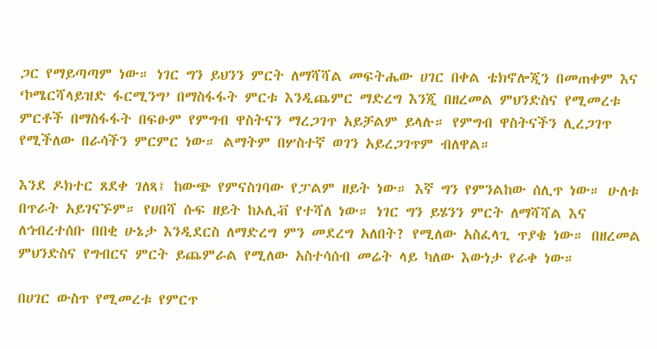ጋር የማይጣጣም ነው። ነገር ግን ይህንን ምርት ለማሻሻል መፍትሔው ሀገር በቀል ቴክኖሎጂን በመጠቀም እና ‘ኮሜርሻላይዝድ ፋርሚንግ’ በማስፋፋት ምርቱ እንዲጨምር ማድረግ እንጂ በዘረመል ምህንድስና የሚመረቱ ምርቶች በማስፋፋት በፍፁም የምግብ ዋስትናን ማረጋገጥ አይቻልም ይላሉ። የምግብ ዋስትናችን ሊረጋገጥ የሚችለው በራሳችን ምርምር ነው። ልማትም በሦስተኛ ወገን አይረጋገጥም ብለዋል።

እንደ ዶክተር ጸደቀ ገለጻ፤ ከውጭ የምናስገባው የፓልም ዘይት ነው። እኛ ግን የምንልከው ሰሊጥ ነው። ሁለቱ በጥራት አይገናኙም። የሀበሻ ሱፍ ዘይት ከኦሊቭ የተሻለ ነው። ነገር ግን ይሄንን ምርት ለማሻሻል እና ለኅብረተሰቡ በበቂ ሁኔታ እንዲደርስ ለማድረግ ምን መደረግ አለበት? የሚለው አስፈላጊ ጥያቄ ነው። በዘረመል ምህንድስና የግብርና ምርት ይጨምራል የሚለው አስተሳሰብ መሬት ላይ ካለው እውነታ የራቀ ነው።

በሀገር ውስጥ የሚመረቱ የምርጥ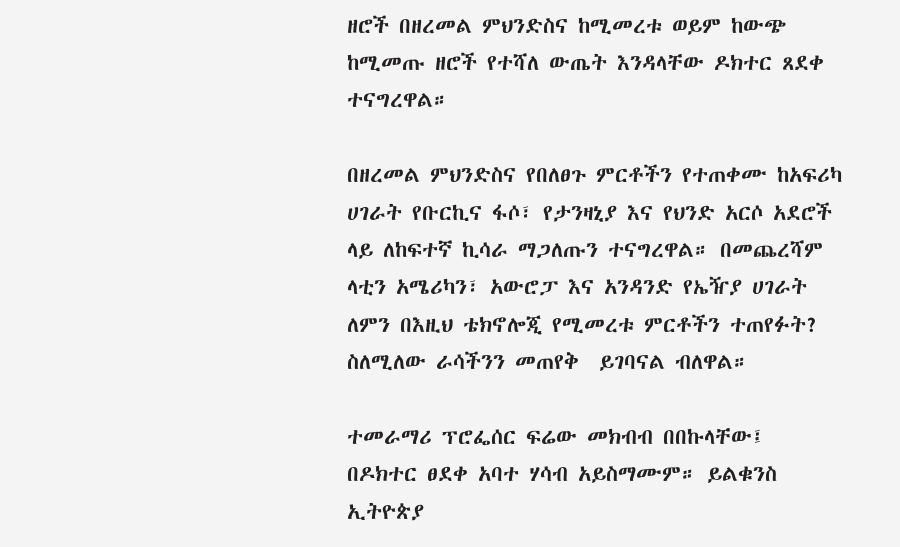ዘሮች በዘረመል ምህንድስና ከሚመረቱ ወይም ከውጭ ከሚመጡ ዘሮች የተሻለ ውጤት እንዳላቸው ዶክተር ጸደቀ ተናግረዋል።

በዘረመል ምህንድስና የበለፀጉ ምርቶችን የተጠቀሙ ከአፍሪካ ሀገራት የቡርኪና ፋሶ፣ የታንዛኒያ እና የህንድ አርሶ አደሮች ላይ ለከፍተኛ ኪሳራ ማጋለጡን ተናግረዋል። በመጨረሻም ላቲን አሜሪካን፣ አውሮፓ እና አንዳንድ የኤዥያ ሀገራት ለምን በእዚህ ቴክኖሎጂ የሚመረቱ ምርቶችን ተጠየፉት? ስለሚለው ራሳችንን መጠየቅ  ይገባናል ብለዋል።

ተመራማሪ ፕሮፌሰር ፍሬው መክብብ በበኩላቸው፤ በዶክተር ፀደቀ አባተ ሃሳብ አይስማሙም። ይልቁንስ ኢትዮጵያ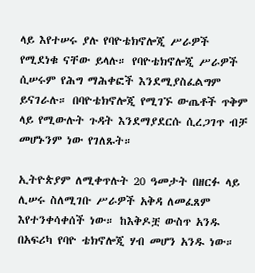ላይ እየተሠሩ ያሉ የባዮቴክኖሎጂ ሥራዎች የሚደነቁ ናቸው ይላሉ። የባዮቴክኖሎጂ ሥራዎች ሲሠሩም የሕግ ማሕቀፎች እንደሚያስፈልግም ይናገራሉ። በባዮቴክኖሎጂ የሚገኙ ውጤቶች ጥቅም ላይ የሚውሉት ጉዳት እንደማያደርሱ ሲረጋገጥ ብቻ መሆኑንም ነው የገለጹት።

ኢትዮጵያም ለሚቀጥሉት 20 ዓመታት በዘርፉ ላይ ሊሠሩ ስለሚገቡ ሥራዎች አቅዳ ለመፈጸም እየተንቀሳቀሰች ነው። ከእቅዶቿ ውስጥ አንዱ በአፍሪካ የባዮ ቴክኖሎጂ ሃብ መሆን አንዱ ነው።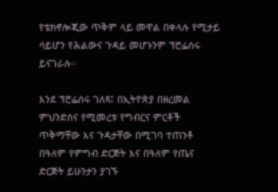የቴክኖሎጂው ጥቅም ላይ መዋል በቀላሉ የሚታይ ሳይሆን የሕልውና ጉዳይ መሆኑንም ፕሮፌሰሩ ይናገራሉ።

እንደ ፕሮፌሰሩ ገለጻ፤ በኢትዮጵያ በዘረመል ምህንድስና የሚመረቱ የግብርና ምርቶች ጥቅማቸው እና ጉዳታቸው በሚገባ ተጠንቶ በዓለም የምግብ ድርጅት እና በዓለም የጤና ድርጅት ይሁንታን ያገኙ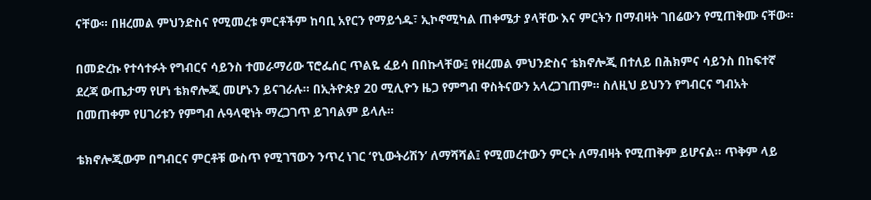ናቸው። በዘረመል ምህንድስና የሚመረቱ ምርቶችም ከባቢ አየርን የማይጎዱ፣ ኢኮኖሚካል ጠቀሜታ ያላቸው እና ምርትን በማብዛት ገበሬውን የሚጠቅሙ ናቸው።

በመድረኩ የተሳተፉት የግብርና ሳይንስ ተመራማሪው ፕሮፌሰር ጥልዬ ፈይሳ በበኩላቸው፤ የዘረመል ምህንድስና ቴክኖሎጂ በተለይ በሕክምና ሳይንስ በከፍተኛ ደረጃ ውጤታማ የሆነ ቴክኖሎጂ መሆኑን ይናገራሉ። በኢትዮጵያ 20 ሚሊዮን ዜጋ የምግብ ዋስትናውን አላረጋገጠም። ስለዚህ ይህንን የግብርና ግብአት በመጠቀም የሀገሪቱን የምግብ ሉዓላዊነት ማረጋገጥ ይገባልም ይላሉ።

ቴክኖሎጂውም በግብርና ምርቶቹ ውስጥ የሚገኘውን ንጥረ ነገር ‘የኒውትሪሽን’ ለማሻሻል፤ የሚመረተውን ምርት ለማብዛት የሚጠቅም ይሆናል። ጥቅም ላይ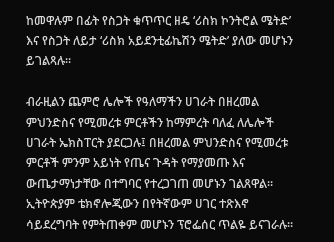ከመዋሉም በፊት የስጋት ቁጥጥር ዘዴ ‘ሪስክ ኮንትሮል ሜትድ’ እና የስጋት ለይታ ‘ሪስክ አይደንቲፊኬሽን ሜትድ’ ያለው መሆኑን ይገልጻሉ።

ብራዚልን ጨምሮ ሌሎች የዓለማችን ሀገራት በዘረመል ምህንድስና የሚመረቱ ምርቶችን ከማምረት ባለፈ ለሌሎች ሀገራት ኤክስፐርት ያደርጋሉ፤ በዘረመል ምህንድስና የሚመረቱ ምርቶች ምንም አይነት የጤና ጉዳት የማያመጡ እና ውጤታማነታቸው በተግባር የተረጋገጠ መሆኑን ገልጸዋል። ኢትዮጵያም ቴክኖሎጂውን በየትኛውም ሀገር ተጽእኖ ሳይደረግባት የምትጠቀም መሆኑን ፕሮፌሰር ጥልዬ ይናገራሉ።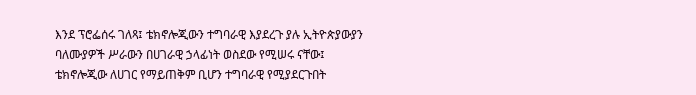እንደ ፕሮፌሰሩ ገለጻ፤ ቴክኖሎጂውን ተግባራዊ እያደረጉ ያሉ ኢትዮጵያውያን ባለሙያዎች ሥራውን በሀገራዊ ኃላፊነት ወስደው የሚሠሩ ናቸው፤ ቴክኖሎጂው ለሀገር የማይጠቅም ቢሆን ተግባራዊ የሚያደርጉበት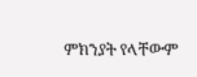ምክንያት የላቸውም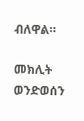ብለዋል።

መክሊት ወንድወሰን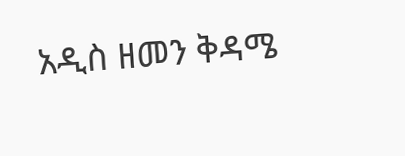አዲስ ዘመን ቅዳሜ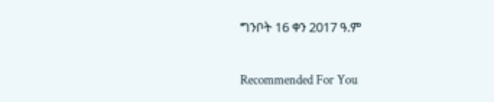ግንቦት 16 ቀን 2017 ዓ.ም

Recommended For You